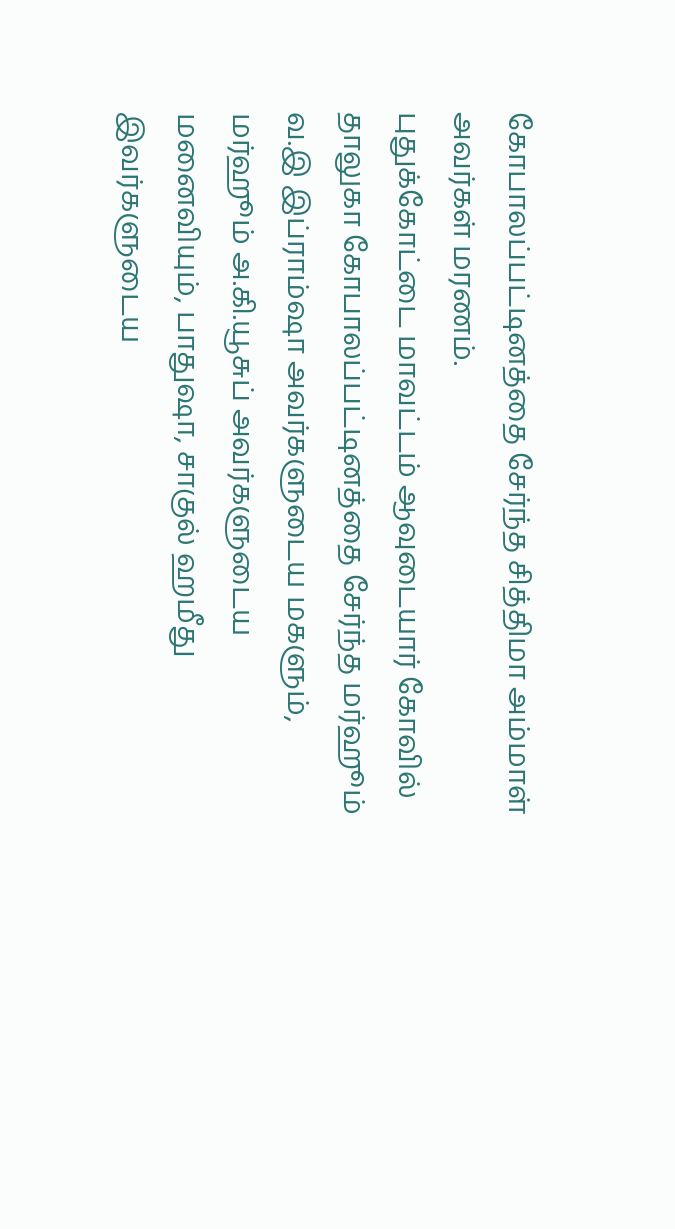கோபாலப்பட்டினத்தை சேர்ந்த சித்திமா அம்மாள் அவர்கள் மரணம்.
புதுக்கோட்டை மாவட்டம் ஆவுடையார் கோவில் தாலுகா கோபாலப்பட்டினத்தை சேர்ந்த மர்ஹூம் வ.இ இப்ராம்ஷா அவர்களுடைய மகளும், மர்ஹூம் அ.கி.யூசுப் அவர்களுடைய மனைவியும், பாதுஷா, சாகுல் ஹமீது இவர்களுடைய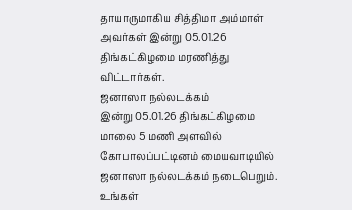தாயாருமாகிய சித்திமா அம்மாள் அவர்கள் இன்று 05.01.26 திங்கட்கிழமை மரணித்து விட்டார்கள்.
ஜனாஸா நல்லடக்கம்
இன்று 05.01.26 திங்கட்கிழமை மாலை 5 மணி அளவில் கோபாலப்பட்டினம் மையவாடியில் ஜனாஸா நல்லடக்கம் நடைபெறும்.
உங்கள்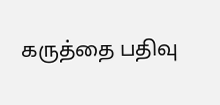கருத்தை பதிவு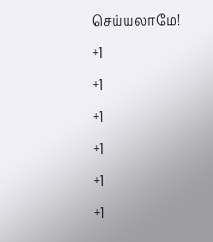செய்யலாமே!
+1
+1
+1
+1
+1
+1